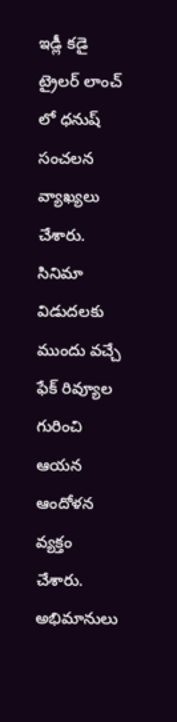ఇడ్లీ కడై ట్రైలర్ లాంచ్ లో ధనుష్ సంచలన వ్యాఖ్యలు చేశారు. సినిమా విడుదలకు ముందు వచ్చే ఫేక్ రివ్యూల గురించి ఆయన ఆందోళన వ్యక్తం చేశారు. అభిమానులు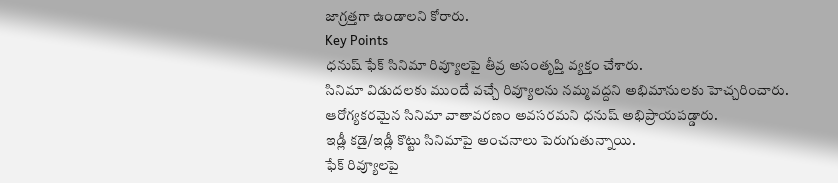జాగ్రత్తగా ఉండాలని కోరారు.
Key Points
ధనుష్ ఫేక్ సినిమా రివ్యూలపై తీవ్ర అసంతృప్తి వ్యక్తం చేశారు.
సినిమా విడుదలకు ముందే వచ్చే రివ్యూలను నమ్మవద్దని అభిమానులకు హెచ్చరించారు.
ఆరోగ్యకరమైన సినిమా వాతావరణం అవసరమని ధనుష్ అభిప్రాయపడ్డారు.
ఇడ్లీ కడై/ఇడ్లీ కొట్టు సినిమాపై అంచనాలు పెరుగుతున్నాయి.
ఫేక్ రివ్యూలపై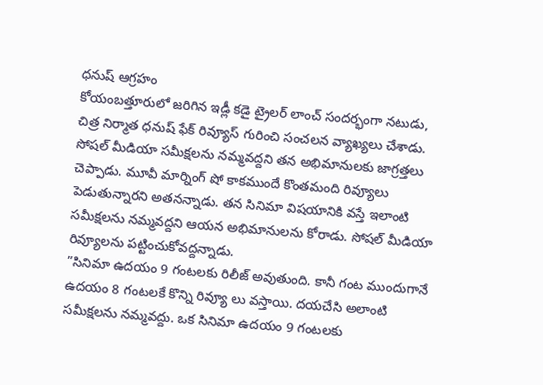ధనుష్ ఆగ్రహం
కోయంబత్తూరులో జరిగిన ఇడ్లీ కడై ట్రైలర్ లాంచ్ సందర్భంగా నటుడు, చిత్ర నిర్మాత ధనుష్ ఫేక్ రివ్యూస్ గురించి సంచలన వ్యాఖ్యలు చేశాడు. సోషల్ మీడియా సమీక్షలను నమ్మవద్దని తన అభిమానులకు జాగ్రత్తలు చెప్పాడు. మూవీ మార్నింగ్ షో కాకముందే కొంతమంది రివ్యూలు పెడుతున్నారని అతనన్నాడు. తన సినిమా విషయానికి వస్తే ఇలాంటి సమీక్షలను నమ్మవద్దని ఆయన అభిమానులను కోరాడు. సోషల్ మీడియా రివ్యూలను పట్టించుకోవద్దన్నాడు.
”సినిమా ఉదయం 9 గంటలకు రిలీజ్ అవుతుంది. కానీ గంట ముందుగానే ఉదయం 8 గంటలకే కొన్ని రివ్యూ లు వస్తాయి. దయచేసి అలాంటి సమీక్షలను నమ్మవద్దు. ఒక సినిమా ఉదయం 9 గంటలకు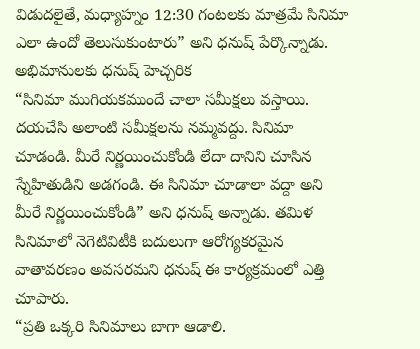విడుదలైతే, మధ్యాహ్నం 12:30 గంటలకు మాత్రమే సినిమా ఎలా ఉందో తెలుసుకుంటారు” అని ధనుష్ పేర్కొన్నాడు.
అభిమానులకు ధనుష్ హెచ్చరిక
“సినిమా ముగియకముందే చాలా సమీక్షలు వస్తాయి. దయచేసి అలాంటి సమీక్షలను నమ్మవద్దు. సినిమా చూడండి. మీరే నిర్ణయించుకోండి లేదా దానిని చూసిన స్నేహితుడిని అడగండి. ఈ సినిమా చూడాలా వద్దా అని మీరే నిర్ణయించుకోండి” అని ధనుష్ అన్నాడు. తమిళ సినిమాలో నెగెటివిటీకి బదులుగా ఆరోగ్యకరమైన వాతావరణం అవసరమని ధనుష్ ఈ కార్యక్రమంలో ఎత్తి చూపారు.
“ప్రతి ఒక్కరి సినిమాలు బాగా ఆడాలి.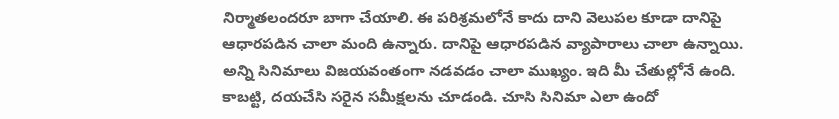నిర్మాతలందరూ బాగా చేయాలి. ఈ పరిశ్రమలోనే కాదు దాని వెలుపల కూడా దానిపై ఆధారపడిన చాలా మంది ఉన్నారు. దానిపై ఆధారపడిన వ్యాపారాలు చాలా ఉన్నాయి. అన్ని సినిమాలు విజయవంతంగా నడవడం చాలా ముఖ్యం. ఇది మీ చేతుల్లోనే ఉంది. కాబట్టి, దయచేసి సరైన సమీక్షలను చూడండి. చూసి సినిమా ఎలా ఉందో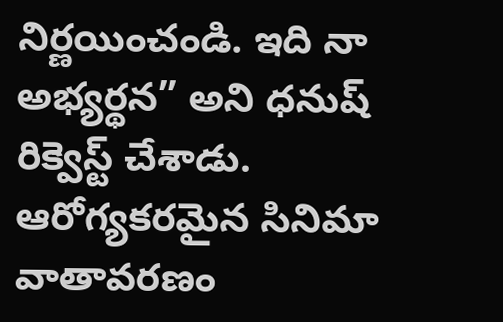నిర్ణయించండి. ఇది నా అభ్యర్థన” అని ధనుష్ రిక్వెస్ట్ చేశాడు.
ఆరోగ్యకరమైన సినిమా వాతావరణం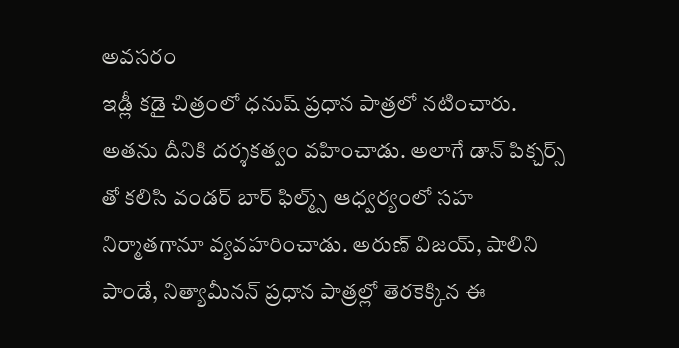అవసరం
ఇడ్లీ కడై చిత్రంలో ధనుష్ ప్రధాన పాత్రలో నటించారు. అతను దీనికి దర్శకత్వం వహించాడు. అలాగే డాన్ పిక్చర్స్ తో కలిసి వండర్ బార్ ఫిల్మ్స్ ఆధ్వర్యంలో సహ నిర్మాతగానూ వ్యవహరించాడు. అరుణ్ విజయ్, షాలిని పాండే, నిత్యామీనన్ ప్రధాన పాత్రల్లో తెరకెక్కిన ఈ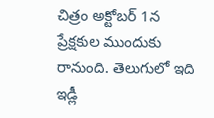చిత్రం అక్టోబర్ 1న ప్రేక్షకుల ముందుకు రానుంది. తెలుగులో ఇది ఇడ్లీ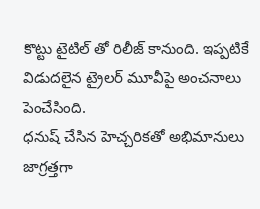కొట్టు టైటిల్ తో రిలీజ్ కానుంది. ఇప్పటికే విడుదలైన ట్రైలర్ మూవీపై అంచనాలు పెంచేసింది.
ధనుష్ చేసిన హెచ్చరికతో అభిమానులు జాగ్రత్తగా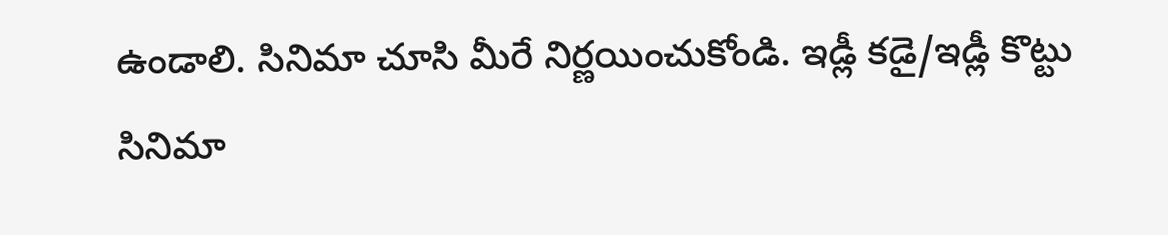ఉండాలి. సినిమా చూసి మీరే నిర్ణయించుకోండి. ఇడ్లీ కడై/ఇడ్లీ కొట్టు సినిమా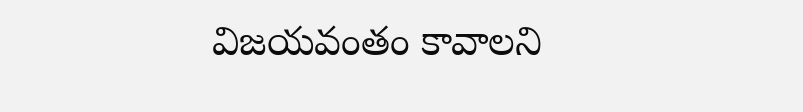విజయవంతం కావాలని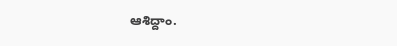ఆశిద్దాం.